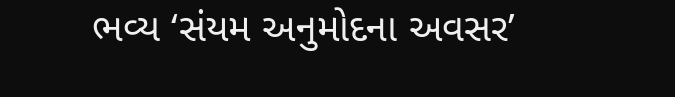ભવ્ય ‘સંયમ અનુમોદના અવસર’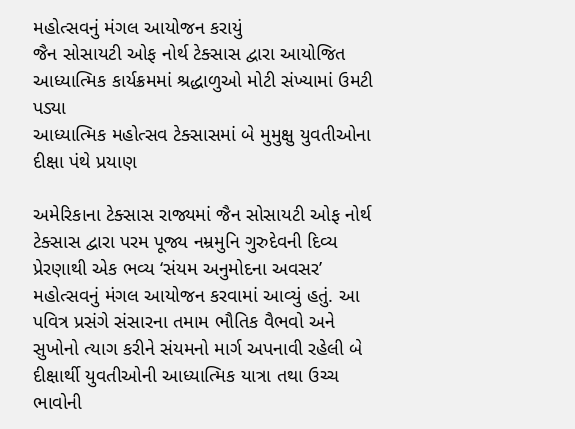મહોત્સવનું મંગલ આયોજન કરાયું
જૈન સોસાયટી ઓફ નોર્થ ટેક્સાસ દ્વારા આયોજિત આધ્યાત્મિક કાર્યક્રમમાં શ્રદ્ધાળુઓ મોટી સંખ્યામાં ઉમટી પડ્યા
આધ્યાત્મિક મહોત્સવ ટેક્સાસમાં બે મુમુક્ષુ યુવતીઓના દીક્ષા પંથે પ્રયાણ

અમેરિકાના ટેક્સાસ રાજ્યમાં જૈન સોસાયટી ઓફ નોર્થ ટેક્સાસ દ્વારા પરમ પૂજ્ય નમ્રમુનિ ગુરુદેવની દિવ્ય પ્રેરણાથી એક ભવ્ય ‘સંયમ અનુમોદના અવસર’ મહોત્સવનું મંગલ આયોજન કરવામાં આવ્યું હતું. આ પવિત્ર પ્રસંગે સંસારના તમામ ભૌતિક વૈભવો અને સુખોનો ત્યાગ કરીને સંયમનો માર્ગ અપનાવી રહેલી બે દીક્ષાર્થી યુવતીઓની આધ્યાત્મિક યાત્રા તથા ઉચ્ચ ભાવોની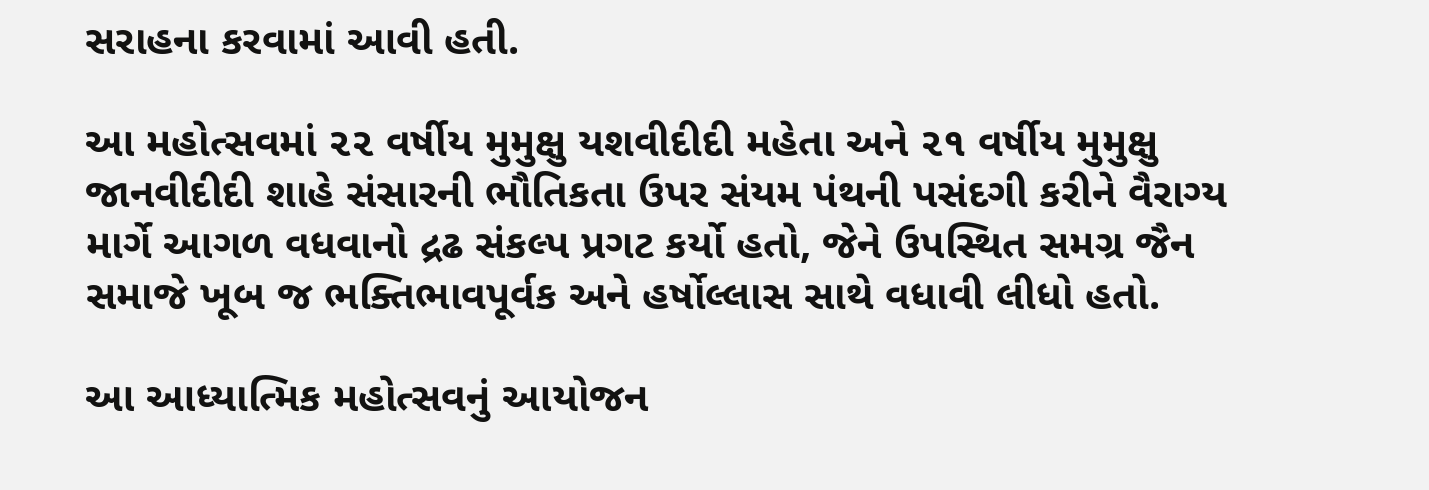સરાહના કરવામાં આવી હતી.

આ મહોત્સવમાં ૨૨ વર્ષીય મુમુક્ષુ યશવીદીદી મહેતા અને ૨૧ વર્ષીય મુમુક્ષુ જાનવીદીદી શાહે સંસારની ભૌતિકતા ઉપર સંયમ પંથની પસંદગી કરીને વૈરાગ્ય માર્ગે આગળ વધવાનો દ્રઢ સંકલ્પ પ્રગટ કર્યો હતો, જેને ઉપસ્થિત સમગ્ર જૈન સમાજે ખૂબ જ ભક્તિભાવપૂર્વક અને હર્ષોલ્લાસ સાથે વધાવી લીધો હતો.

આ આધ્યાત્મિક મહોત્સવનું આયોજન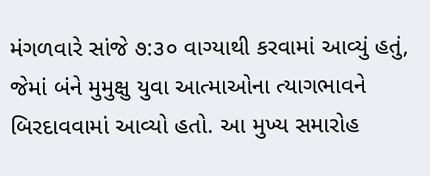મંગળવારે સાંજે ૭:૩૦ વાગ્યાથી કરવામાં આવ્યું હતું, જેમાં બંને મુમુક્ષુ યુવા આત્માઓના ત્યાગભાવને બિરદાવવામાં આવ્યો હતો. આ મુખ્ય સમારોહ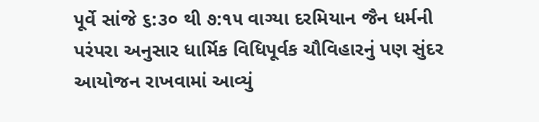પૂર્વે સાંજે ૬:૩૦ થી ૭:૧૫ વાગ્યા દરમિયાન જૈન ધર્મની પરંપરા અનુસાર ધાર્મિક વિધિપૂર્વક ચૌવિહારનું પણ સુંદર આયોજન રાખવામાં આવ્યું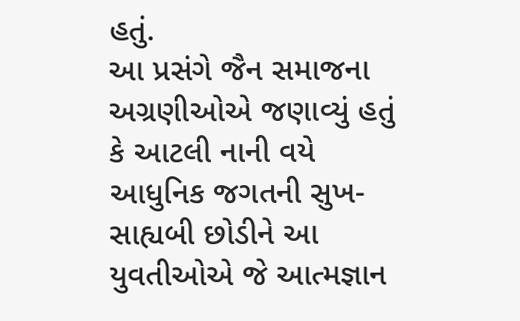હતું.
આ પ્રસંગે જૈન સમાજના અગ્રણીઓએ જણાવ્યું હતું કે આટલી નાની વયે આધુનિક જગતની સુખ-સાહ્યબી છોડીને આ યુવતીઓએ જે આત્મજ્ઞાન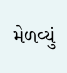મેળવ્યું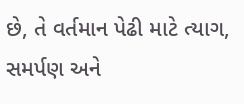છે, તે વર્તમાન પેઢી માટે ત્યાગ, સમર્પણ અને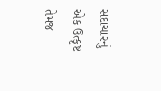સદાચારનું એક ઉત્કૃષ્ટ તેમજ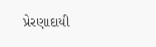પ્રેરણાદાયી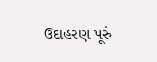ઉદાહરણ પૂરું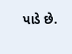પાડે છે.